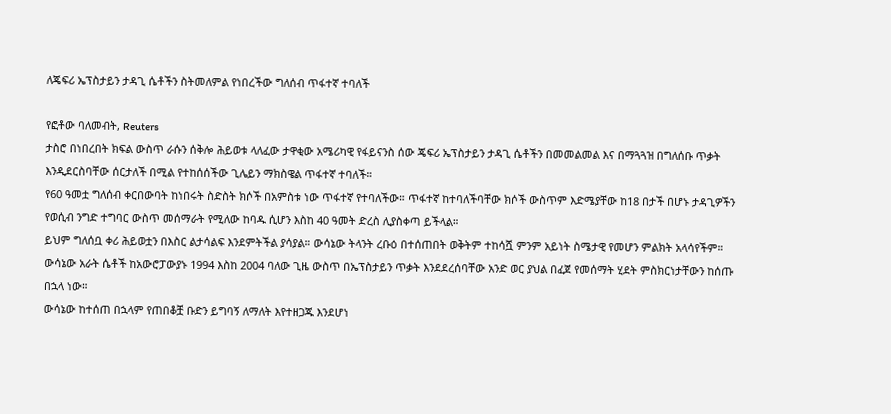ለጄፍሪ ኤፕስታይን ታዳጊ ሴቶችን ስትመለምል የነበረችው ግለሰብ ጥፋተኛ ተባለች

የፎቶው ባለመብት, Reuters
ታስሮ በነበረበት ክፍል ውስጥ ራሱን ሰቅሎ ሕይወቱ ላለፈው ታዋቂው አሜሪካዊ የፋይናንስ ሰው ጄፍሪ ኤፕስታይን ታዳጊ ሴቶችን በመመልመል እና በማጓጓዝ በግለሰቡ ጥቃት እንዲደርስባቸው ሰርታለች በሚል የተከሰሰችው ጊሌይን ማክስዌል ጥፋተኛ ተባለች።
የ60 ዓመቷ ግለሰብ ቀርበውባት ከነበሩት ስድስት ክሶች በአምስቱ ነው ጥፋተኛ የተባለችው። ጥፋተኛ ከተባለችባቸው ክሶች ውስጥም እድሜያቸው ከ18 በታች በሆኑ ታዳጊዎችን የወሲብ ንግድ ተግባር ውስጥ መሰማራት የሚለው ከባዱ ሲሆን እስከ 40 ዓመት ድረስ ሊያስቀጣ ይችላል።
ይህም ግለሰቧ ቀሪ ሕይወቷን በእስር ልታሳልፍ እንደምትችል ያሳያል። ውሳኔው ትላንት ረቡዕ በተሰጠበት ወቅትም ተከሳሿ ምንም አይነት ስሜታዊ የመሆን ምልክት አላሳየችም።
ውሳኔው አራት ሴቶች ከአውሮፓውያኑ 1994 እስከ 2004 ባለው ጊዜ ውስጥ በኤፕስታይን ጥቃት እንደደረሰባቸው አንድ ወር ያህል በፈጀ የመሰማት ሂደት ምስክርነታቸውን ከሰጡ በኋላ ነው።
ውሳኔው ከተሰጠ በኋላም የጠበቆቿ ቡድን ይግባኝ ለማለት እየተዘጋጁ እንደሆነ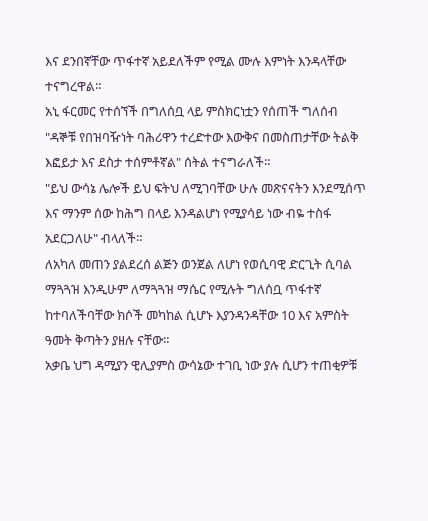እና ደንበኛቸው ጥፋተኛ አይደለችም የሚል ሙሉ እምነት እንዳላቸው ተናግረዋል።
አኒ ፋርመር የተሰኘች በግለሰቧ ላይ ምስክርነቷን የሰጠች ግለሰብ "ዳኞቹ የበዝባዥነት ባሕሪዋን ተረድተው እውቅና በመስጠታቸው ትልቅ እፎይታ እና ደስታ ተሰምቶኛል" ሰትል ተናግራለች።
"ይህ ውሳኔ ሌሎች ይህ ፍትህ ለሚገባቸው ሁሉ መጽናናትን እንደሚሰጥ እና ማንም ሰው ከሕግ በላይ እንዳልሆነ የሚያሳይ ነው ብዬ ተስፋ አደርጋለሁ" ብላለች።
ለአካለ መጠን ያልደረሰ ልጅን ወንጀል ለሆነ የወሲባዊ ድርጊት ሲባል ማጓጓዝ እንዲሁም ለማጓጓዝ ማሴር የሚሉት ግለሰቧ ጥፋተኛ ከተባለችባቸው ክሶች መካከል ሲሆኑ እያንዳንዳቸው 10 እና አምስት ዓመት ቅጣትን ያዘሉ ናቸው።
አቃቤ ህግ ዳሚያን ዊሊያምስ ውሳኔው ተገቢ ነው ያሉ ሲሆን ተጠቂዎቹ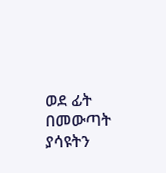ወደ ፊት በመውጣት ያሳዩትን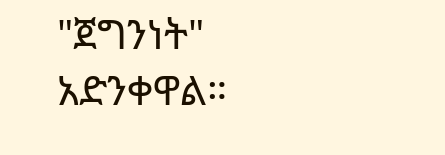"ጀግንነት" አድንቀዋል።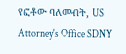የፎቶው ባለመብት, US Attorney's Office SDNY